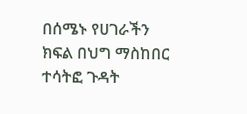በሰሜኑ የሀገራችን ክፍል በህግ ማስከበር ተሳትፎ ጉዳት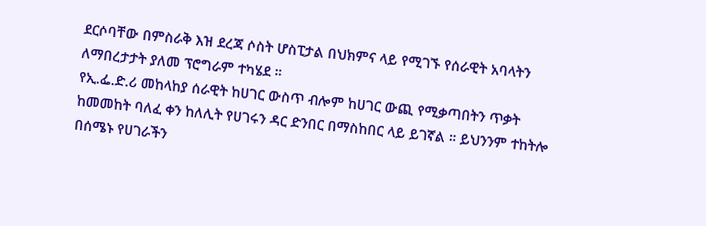ደርሶባቸው በምስራቅ እዝ ደረጃ ሶስት ሆስፒታል በህክምና ላይ የሚገኙ የሰራዊት አባላትን ለማበረታታት ያለመ ፕሮግራም ተካሄደ ።
የኢ.ፌ.ድ.ሪ መከላከያ ሰራዊት ከሀገር ውስጥ ብሎም ከሀገር ውጪ የሚቃጣበትን ጥቃት ከመመከት ባለፈ ቀን ከለሊት የሀገሩን ዳር ድንበር በማስከበር ላይ ይገኛል ። ይህንንም ተከትሎ በሰሜኑ የሀገራችን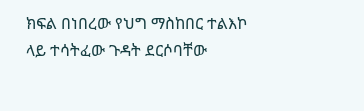ክፍል በነበረው የህግ ማስከበር ተልእኮ ላይ ተሳትፈው ጉዳት ደርሶባቸው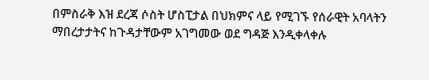በምስራቅ እዝ ደረጃ ሶስት ሆስፒታል በህክምና ላይ የሚገኙ የሰራዊት አባላትን ማበረታታትና ከጉዳታቸውም አገግመው ወደ ግዳጅ እንዲቀላቀሉ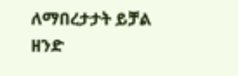ለማበረታታት ይቻል ዘንድ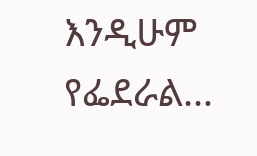እንዲሁም የፌደራል…